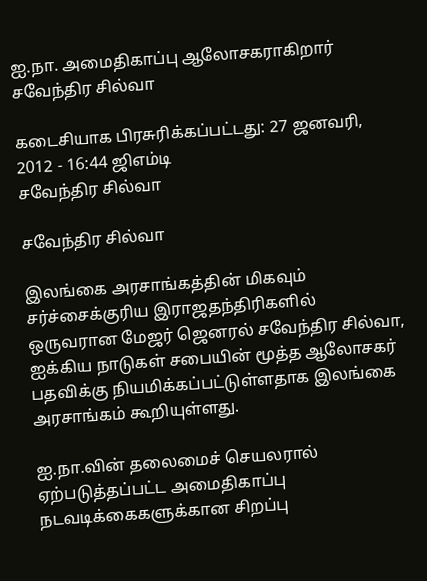ஐ.நா. அமைதிகாப்பு ஆலோசகராகிறார் சவேந்திர சில்வா

கடைசியாக பிரசுரிக்கப்பட்டது: 27 ஜனவரி, 2012 - 16:44 ஜிஎம்டி
சவேந்திர சில்வா

சவேந்திர சில்வா

இலங்கை அரசாங்கத்தின் மிகவும் சர்ச்சைக்குரிய இராஜதந்திரிகளில் ஒருவரான மேஜர் ஜெனரல் சவேந்திர சில்வா, ஐக்கிய நாடுகள் சபையின் மூத்த ஆலோசகர் பதவிக்கு நியமிக்கப்பட்டுள்ளதாக இலங்கை அரசாங்கம் கூறியுள்ளது.

ஐ.நா.வின் தலைமைச் செயலரால் ஏற்படுத்தப்பட்ட அமைதிகாப்பு நடவடிக்கைகளுக்கான சிறப்பு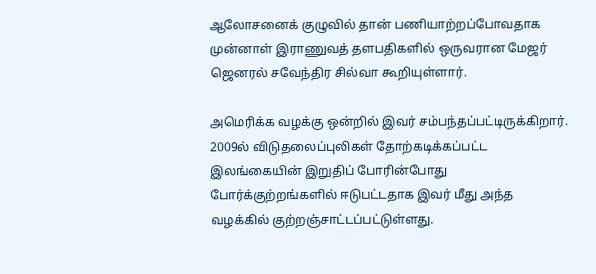ஆலோசனைக் குழுவில் தான் பணியாற்றப்போவதாக முன்னாள் இராணுவத் தளபதிகளில் ஒருவரான மேஜர் ஜெனரல் சவேந்திர சில்வா கூறியுள்ளார்.

அமெரிக்க வழக்கு ஒன்றில் இவர் சம்பந்தப்பட்டிருக்கிறார். 2009ல் விடுதலைப்புலிகள் தோற்கடிக்கப்பட்ட இலங்கையின் இறுதிப் போரின்போது போர்க்குற்றங்களில் ஈடுபட்டதாக இவர் மீது அந்த வழக்கில் குற்றஞ்சாட்டப்பட்டுள்ளது.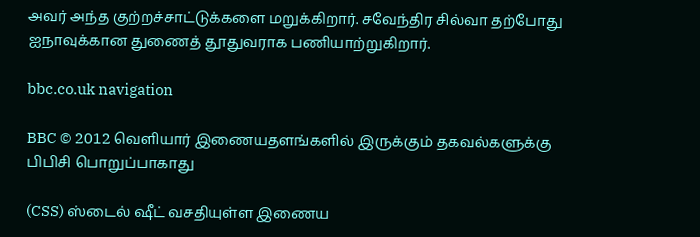அவர் அந்த குற்றச்சாட்டுக்களை மறுக்கிறார். சவேந்திர சில்வா தற்போது ஐநாவுக்கான துணைத் தூதுவராக பணியாற்றுகிறார்.

bbc.co.uk navigation

BBC © 2012 வெளியார் இணையதளங்களில் இருக்கும் தகவல்களுக்கு பிபிசி பொறுப்பாகாது

(CSS) ஸ்டைல் ஷீட் வசதியுள்ள இணைய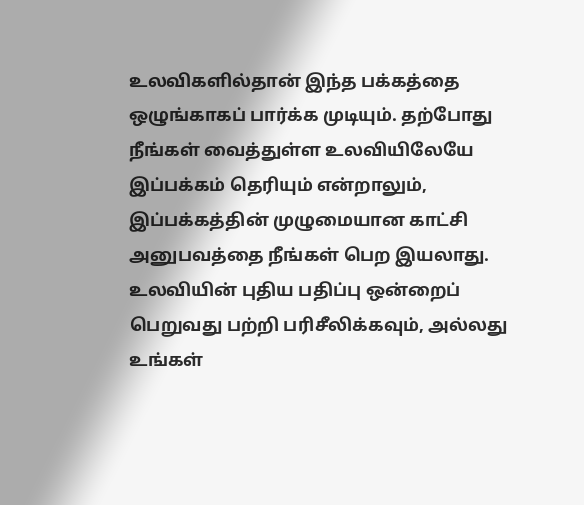உலவிகளில்தான் இந்த பக்கத்தை ஒழுங்காகப் பார்க்க முடியும். தற்போது நீங்கள் வைத்துள்ள உலவியிலேயே இப்பக்கம் தெரியும் என்றாலும், இப்பக்கத்தின் முழுமையான காட்சி அனுபவத்தை நீங்கள் பெற இயலாது. உலவியின் புதிய பதிப்பு ஒன்றைப் பெறுவது பற்றி பரிசீலிக்கவும், அல்லது உங்கள்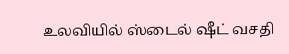உலவியில் ஸ்டைல் ஷீட் வசதி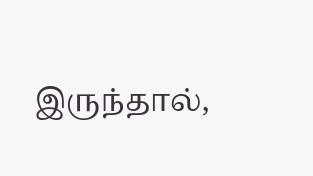இருந்தால்,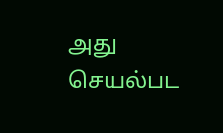அது செயல்பட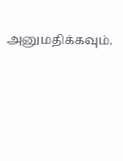அனுமதிக்கவும்.